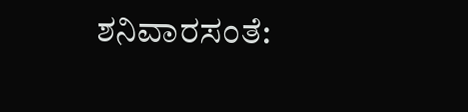ಶನಿವಾರಸಂತೆ: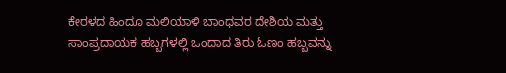ಕೇರಳದ ಹಿಂದೂ ಮಲಿಯಾಳಿ ಬಾಂಧವರ ದೇಶಿಯ ಮತ್ತು ಸಾಂಪ್ರದಾಯಕ ಹಬ್ಬಗಳಲ್ಲಿ ಒಂದಾದ ತಿರು ಓಣಂ ಹಬ್ಬವನ್ನು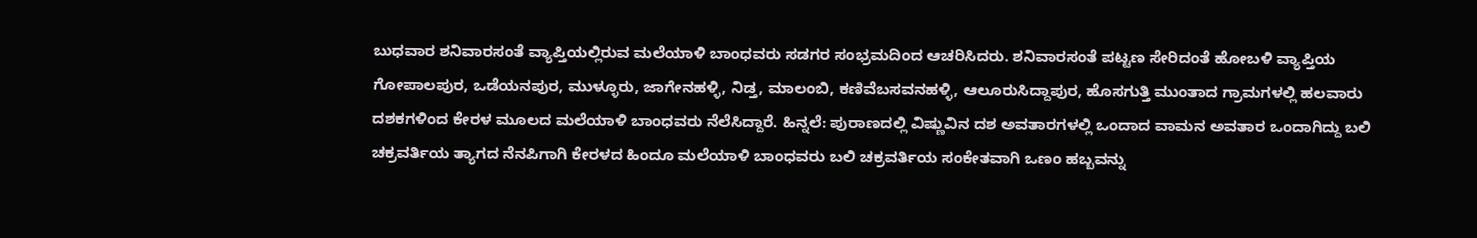ಬುಧವಾರ ಶನಿವಾರಸಂತೆ ವ್ಯಾಪ್ತಿಯಲ್ಲಿರುವ ಮಲೆಯಾಳಿ ಬಾಂಧವರು ಸಡಗರ ಸಂಭ್ರಮದಿಂದ ಆಚರಿಸಿದರು. ಶನಿವಾರಸಂತೆ ಪಟ್ಟಣ ಸೇರಿದಂತೆ ಹೋಬಳಿ ವ್ಯಾಪ್ತಿಯ ಗೋಪಾಲಪುರ, ಒಡೆಯನಪುರ, ಮುಳ್ಳೂರು, ಜಾಗೇನಹಳ್ಳಿ, ನಿಡ್ತ, ಮಾಲಂಬಿ, ಕಣಿವೆಬಸವನಹಳ್ಳಿ, ಆಲೂರುಸಿದ್ದಾಪುರ, ಹೊಸಗುತ್ತಿ ಮುಂತಾದ ಗ್ರಾಮಗಳಲ್ಲಿ ಹಲವಾರು ದಶಕಗಳಿಂದ ಕೇರಳ ಮೂಲದ ಮಲೆಯಾಳಿ ಬಾಂಧವರು ನೆಲೆಸಿದ್ದಾರೆ. ಹಿನ್ನಲೆ: ಪುರಾಣದಲ್ಲಿ ವಿಷ್ಣುವಿನ ದಶ ಅವತಾರಗಳಲ್ಲಿ ಒಂದಾದ ವಾಮನ ಅವತಾರ ಒಂದಾಗಿದ್ದು ಬಲಿ ಚಕ್ರವರ್ತಿಯ ತ್ಯಾಗದ ನೆನಪಿಗಾಗಿ ಕೇರಳದ ಹಿಂದೂ ಮಲೆಯಾಳಿ ಬಾಂಧವರು ಬಲಿ ಚಕ್ರವರ್ತಿಯ ಸಂಕೇತವಾಗಿ ಒಣಂ ಹಬ್ಬವನ್ನು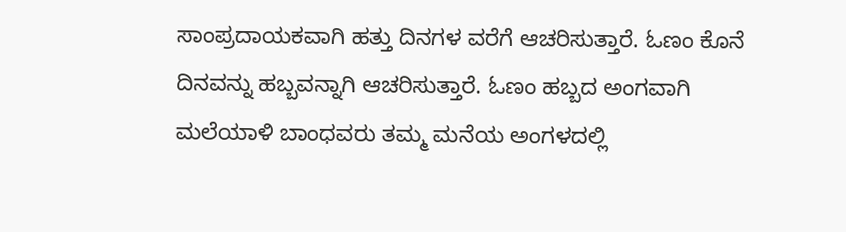ಸಾಂಪ್ರದಾಯಕವಾಗಿ ಹತ್ತು ದಿನಗಳ ವರೆಗೆ ಆಚರಿಸುತ್ತಾರೆ. ಓಣಂ ಕೊನೆ ದಿನವನ್ನು ಹಬ್ಬವನ್ನಾಗಿ ಆಚರಿಸುತ್ತಾರೆ. ಓಣಂ ಹಬ್ಬದ ಅಂಗವಾಗಿ ಮಲೆಯಾಳಿ ಬಾಂಧವರು ತಮ್ಮ ಮನೆಯ ಅಂಗಳದಲ್ಲಿ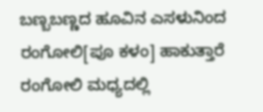ಬಣ್ಬಬಣ್ಣದ ಹೂವಿನ ಎಸಳುನಿಂದ ರಂಗೋಲಿ[ಪೂ ಕಳಂ] ಹಾಕುತ್ತಾರೆ ರಂಗೋಲಿ ಮಧ್ಯದಲ್ಲಿ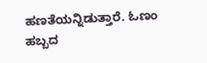ಹಣತೆಯನ್ನಿಡುತ್ತಾರೆ. ಓಣಂ ಹಬ್ಬದ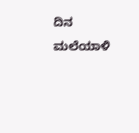ದಿನ ಮಲೆಯಾಳಿ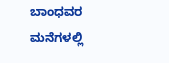ಬಾಂಧವರ ಮನೆಗಳಲ್ಲಿ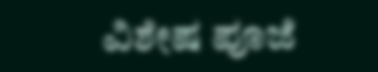ವಿಶೇಷ ಪೂಜೆ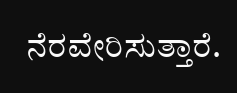ನೆರವೇರಿಸುತ್ತಾರೆ.